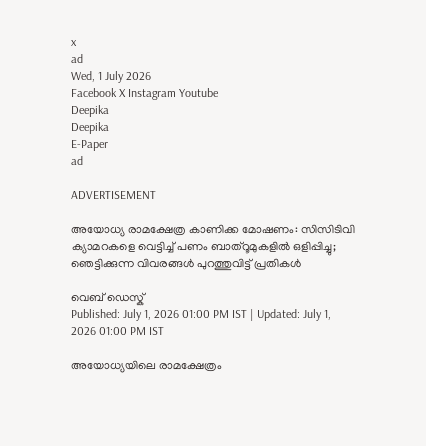x
ad
Wed, 1 July 2026
Facebook X Instagram Youtube
Deepika
Deepika
E-Paper
ad

ADVERTISEMENT

അയോധ്യ രാമക്ഷേത്ര കാണിക്ക മോഷണം: സിസിടിവി ക്യാമറകളെ വെട്ടിച്ച് പണം ബാത്റൂമുകളിൽ ഒളിപ്പിച്ചു; ഞെട്ടിക്കുന്ന വിവരങ്ങൾ പുറത്തുവിട്ട് പ്രതികൾ

വെബ് ഡെസ്ക്
Published: July 1, 2026 01:00 PM IST | Updated: July 1, 2026 01:00 PM IST

അയോധ്യയിലെ രാമക്ഷേത്രം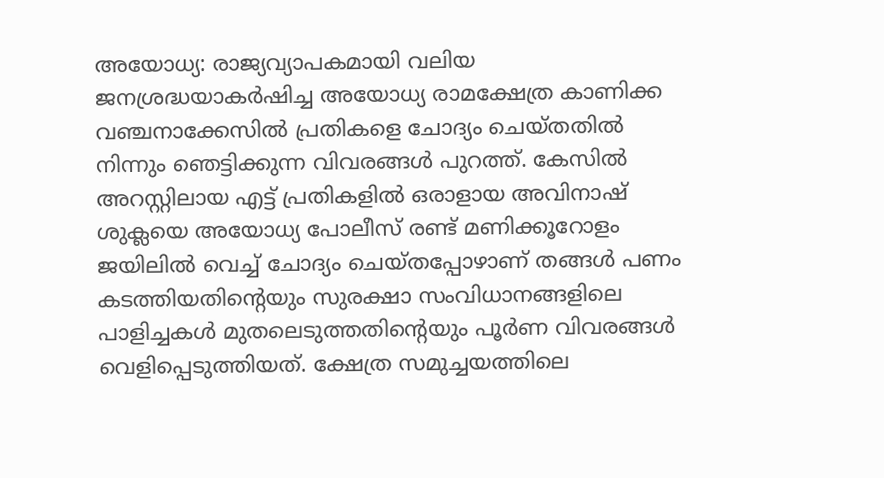അയോധ്യ: രാജ്യവ്യാപകമായി വലിയ ജനശ്രദ്ധയാകർഷിച്ച അയോധ്യ രാമക്ഷേത്ര കാണിക്ക വഞ്ചനാക്കേസിൽ പ്രതികളെ ചോദ്യം ചെയ്തതിൽ നിന്നും ഞെട്ടിക്കുന്ന വിവരങ്ങൾ പുറത്ത്. കേസിൽ അറസ്റ്റിലായ എട്ട് പ്രതികളിൽ ഒരാളായ അവിനാഷ് ശുക്ലയെ അയോധ്യ പോലീസ് രണ്ട് മണിക്കൂറോളം ജയിലിൽ വെച്ച് ചോദ്യം ചെയ്തപ്പോഴാണ് തങ്ങൾ പണം കടത്തിയതിന്‍റെയും സുരക്ഷാ സംവിധാനങ്ങളിലെ പാളിച്ചകൾ മുതലെടുത്തതിന്‍റെയും പൂർണ വിവരങ്ങൾ വെളിപ്പെടുത്തിയത്. ക്ഷേത്ര സമുച്ചയത്തിലെ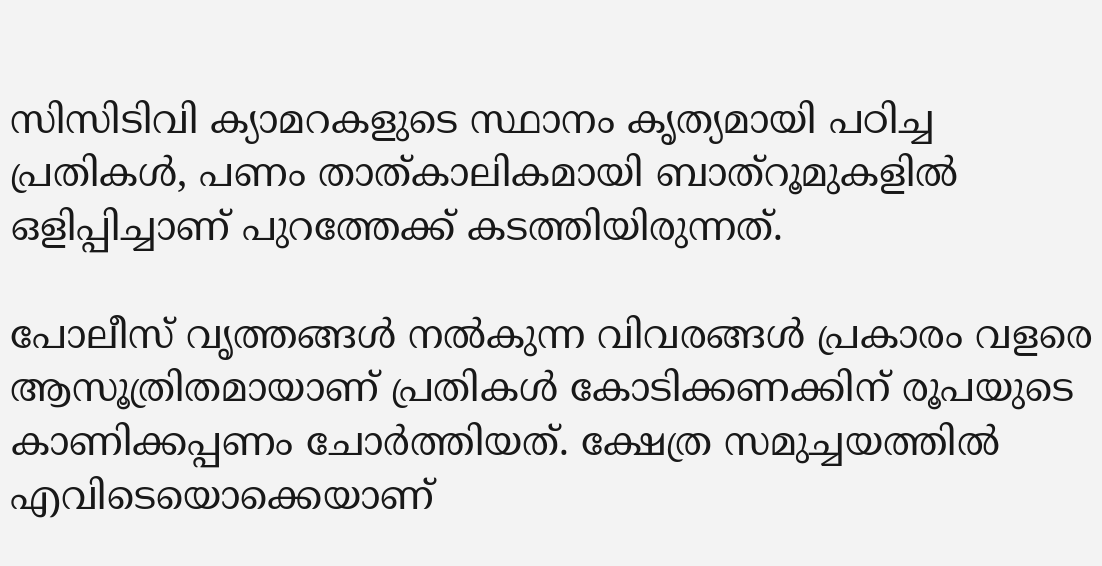സിസിടിവി ക്യാമറകളുടെ സ്ഥാനം കൃത്യമായി പഠിച്ച പ്രതികൾ, പണം താത്കാലികമായി ബാത്റൂമുകളിൽ ഒളിപ്പിച്ചാണ് പുറത്തേക്ക് കടത്തിയിരുന്നത്.

പോലീസ് വൃത്തങ്ങൾ നൽകുന്ന വിവരങ്ങൾ പ്രകാരം വളരെ ആസൂത്രിതമായാണ് പ്രതികൾ കോടിക്കണക്കിന് രൂപയുടെ കാണിക്കപ്പണം ചോർത്തിയത്. ക്ഷേത്ര സമുച്ചയത്തിൽ എവിടെയൊക്കെയാണ്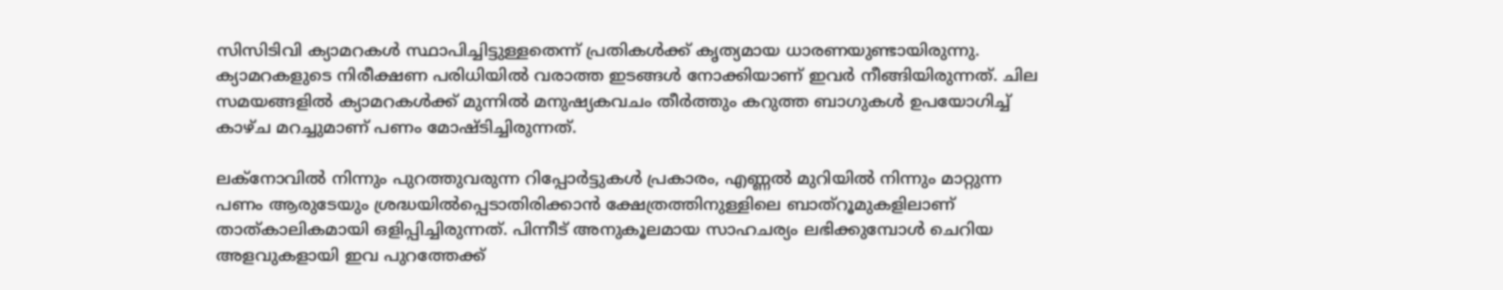സിസിടിവി ക്യാമറകൾ സ്ഥാപിച്ചിട്ടുള്ളതെന്ന് പ്രതികൾക്ക് കൃത്യമായ ധാരണയുണ്ടായിരുന്നു. ക്യാമറകളുടെ നിരീക്ഷണ പരിധിയിൽ വരാത്ത ഇടങ്ങൾ നോക്കിയാണ് ഇവർ നീങ്ങിയിരുന്നത്. ചില സമയങ്ങളിൽ ക്യാമറകൾക്ക് മുന്നിൽ മനുഷ്യകവചം തീർത്തും കറുത്ത ബാഗുകൾ ഉപയോഗിച്ച് കാഴ്ച മറച്ചുമാണ് പണം മോഷ്ടിച്ചിരുന്നത്.

ലക്നോവിൽ നിന്നും പുറത്തുവരുന്ന റിപ്പോർട്ടുകൾ പ്രകാരം, എണ്ണൽ മുറിയിൽ നിന്നും മാറ്റുന്ന പണം ആരുടേയും ശ്രദ്ധയിൽപ്പെടാതിരിക്കാൻ ക്ഷേത്രത്തിനുള്ളിലെ ബാത്റൂമുകളിലാണ് താത്കാലികമായി ഒളിപ്പിച്ചിരുന്നത്. പിന്നീട് അനുകൂലമായ സാഹചര്യം ലഭിക്കുമ്പോൾ ചെറിയ അളവുകളായി ഇവ പുറത്തേക്ക്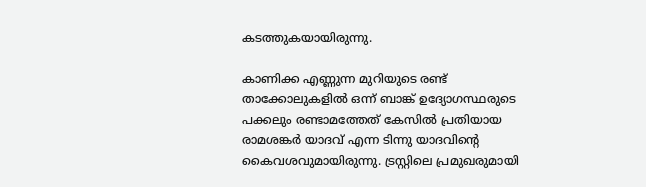കടത്തുകയായിരുന്നു.

കാണിക്ക എണ്ണുന്ന മുറിയുടെ രണ്ട് താക്കോലുകളിൽ ഒന്ന് ബാങ്ക് ഉദ്യോഗസ്ഥരുടെ പക്കലും രണ്ടാമത്തേത് കേസിൽ പ്രതിയായ രാമശങ്കർ യാദവ് എന്ന ടിന്നു യാദവിന്‍റെ കൈവശവുമായിരുന്നു. ട്രസ്റ്റിലെ പ്രമുഖരുമായി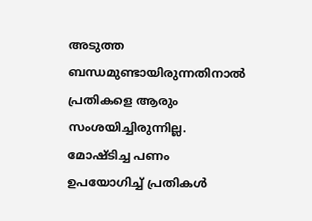അടുത്ത ബന്ധമുണ്ടായിരുന്നതിനാൽ പ്രതികളെ ആരും സംശയിച്ചിരുന്നില്ല. മോഷ്ടിച്ച പണം ഉപയോഗിച്ച് പ്രതികൾ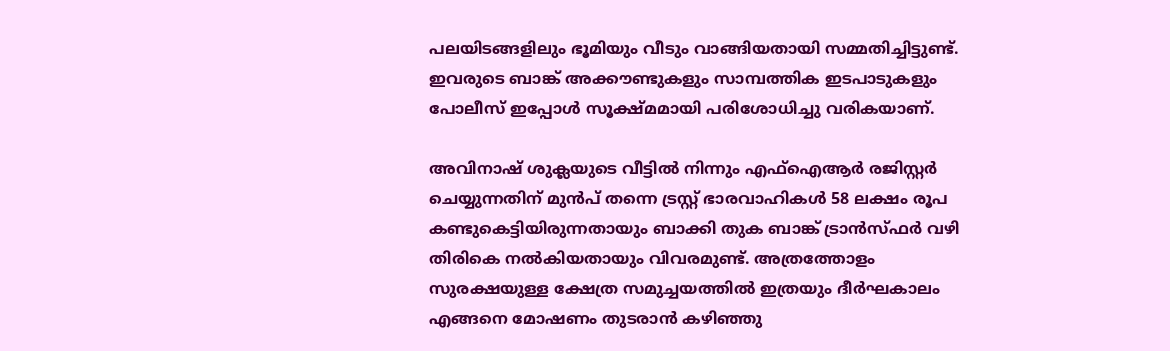പലയിടങ്ങളിലും ഭൂമിയും വീടും വാങ്ങിയതായി സമ്മതിച്ചിട്ടുണ്ട്. ഇവരുടെ ബാങ്ക് അക്കൗണ്ടുകളും സാമ്പത്തിക ഇടപാടുകളും പോലീസ് ഇപ്പോൾ സൂക്ഷ്മമായി പരിശോധിച്ചു വരികയാണ്.

അവിനാഷ് ശുക്ലയുടെ വീട്ടിൽ നിന്നും എഫ്ഐആർ രജിസ്റ്റർ ചെയ്യുന്നതിന് മുൻപ് തന്നെ ട്രസ്റ്റ് ഭാരവാഹികൾ 58 ലക്ഷം രൂപ കണ്ടുകെട്ടിയിരുന്നതായും ബാക്കി തുക ബാങ്ക് ട്രാൻസ്ഫർ വഴി തിരികെ നൽകിയതായും വിവരമുണ്ട്. അത്രത്തോളം സുരക്ഷയുള്ള ക്ഷേത്ര സമുച്ചയത്തിൽ ഇത്രയും ദീർഘകാലം എങ്ങനെ മോഷണം തുടരാൻ കഴിഞ്ഞു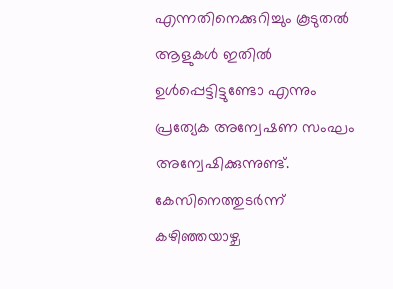എന്നതിനെക്കുറിച്ചും കൂടുതൽ ആളുകൾ ഇതിൽ ഉൾപ്പെട്ടിട്ടുണ്ടോ എന്നും പ്രത്യേക അന്വേഷണ സംഘം അന്വേഷിക്കുന്നുണ്ട്. കേസിനെത്തുടർന്ന് കഴിഞ്ഞയാഴ്ച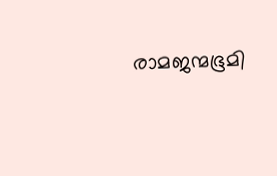രാമജന്മഭൂമി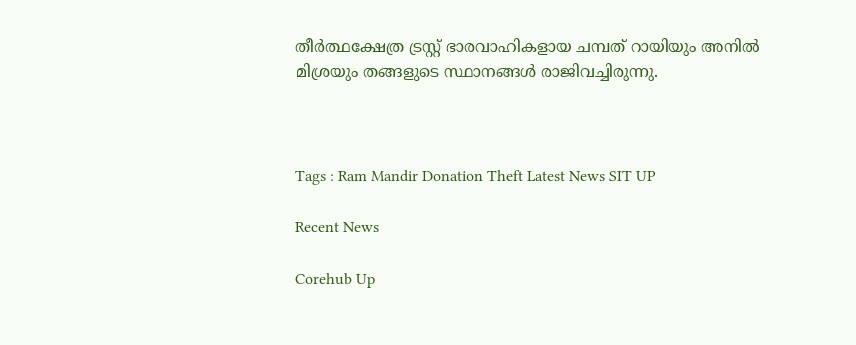തീർത്ഥക്ഷേത്ര ട്രസ്റ്റ് ഭാരവാഹികളായ ചമ്പത് റായിയും അനിൽ മിശ്രയും തങ്ങളുടെ സ്ഥാനങ്ങൾ രാജിവച്ചിരുന്നു.



Tags : Ram Mandir Donation Theft Latest News SIT UP

Recent News

Corehub Up